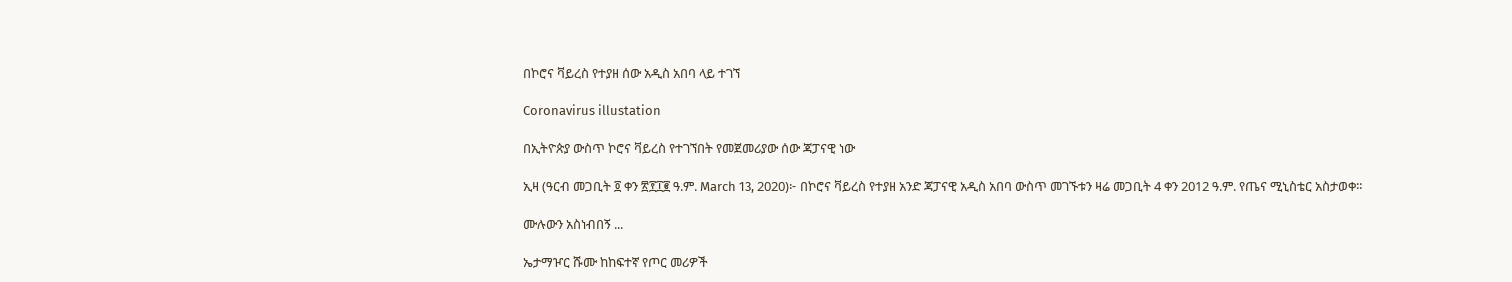በኮሮና ቫይረስ የተያዘ ሰው አዲስ አበባ ላይ ተገኘ

Coronavirus illustation

በኢትዮጵያ ውስጥ ኮሮና ቫይረስ የተገኘበት የመጀመሪያው ሰው ጃፓናዊ ነው

ኢዛ (ዓርብ መጋቢት ፬ ቀን ፳፻፲፪ ዓ.ም. March 13, 2020)፦ በኮሮና ቫይረስ የተያዘ አንድ ጃፓናዊ አዲስ አበባ ውስጥ መገኙቱን ዛሬ መጋቢት 4 ቀን 2012 ዓ.ም. የጤና ሚኒስቴር አስታወቀ።

ሙሉውን አስነብበኝ ...

ኤታማዦር ሹሙ ከከፍተኛ የጦር መሪዎች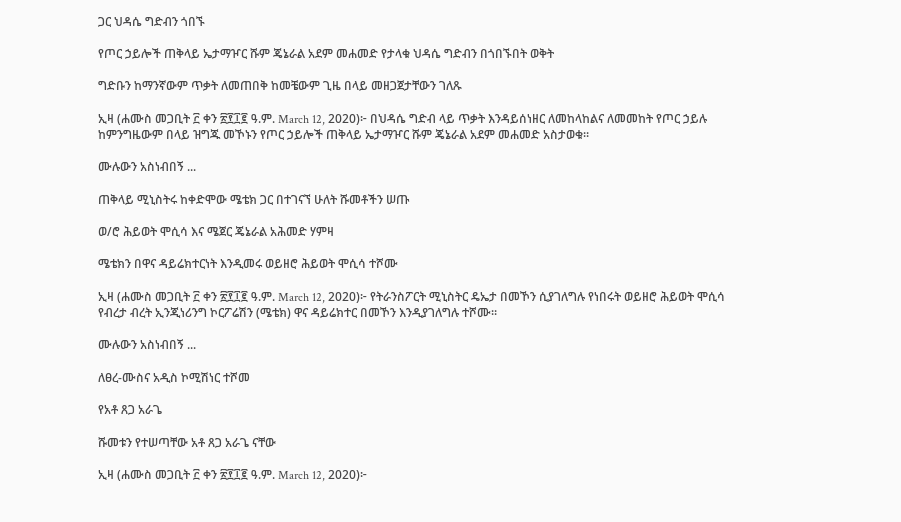ጋር ህዳሴ ግድብን ጎበኙ

የጦር ኃይሎች ጠቅላይ ኤታማዦር ሹም ጄኔራል አደም መሐመድ የታላቁ ህዳሴ ግድብን በጎበኙበት ወቅት

ግድቡን ከማንኛውም ጥቃት ለመጠበቅ ከመቼውም ጊዜ በላይ መዘጋጀታቸውን ገለጹ

ኢዛ (ሐሙስ መጋቢት ፫ ቀን ፳፻፲፪ ዓ.ም. March 12, 2020)፦ በህዳሴ ግድብ ላይ ጥቃት እንዳይሰነዘር ለመከላከልና ለመመከት የጦር ኃይሉ ከምንግዜውም በላይ ዝግጁ መኾኑን የጦር ኃይሎች ጠቅላይ ኤታማዦር ሹም ጄኔራል አደም መሐመድ አስታወቁ።

ሙሉውን አስነብበኝ ...

ጠቅላይ ሚኒስትሩ ከቀድሞው ሜቴክ ጋር በተገናኘ ሁለት ሹመቶችን ሠጡ

ወ/ሮ ሕይወት ሞሲሳ እና ሜጀር ጄኔራል አሕመድ ሃምዛ

ሜቴክን በዋና ዳይሬክተርነት እንዲመሩ ወይዘሮ ሕይወት ሞሲሳ ተሾሙ

ኢዛ (ሐሙስ መጋቢት ፫ ቀን ፳፻፲፪ ዓ.ም. March 12, 2020)፦ የትራንስፖርት ሚኒስትር ዴኤታ በመኾን ሲያገለግሉ የነበሩት ወይዘሮ ሕይወት ሞሲሳ የብረታ ብረት ኢንጂነሪንግ ኮርፖሬሽን (ሜቴክ) ዋና ዳይሬክተር በመኾን እንዲያገለግሉ ተሾሙ።

ሙሉውን አስነብበኝ ...

ለፀረ-ሙስና አዲስ ኮሚሽነር ተሾመ

የአቶ ጸጋ አራጌ

ሹመቱን የተሠጣቸው አቶ ጸጋ አራጌ ናቸው

ኢዛ (ሐሙስ መጋቢት ፫ ቀን ፳፻፲፪ ዓ.ም. March 12, 2020)፦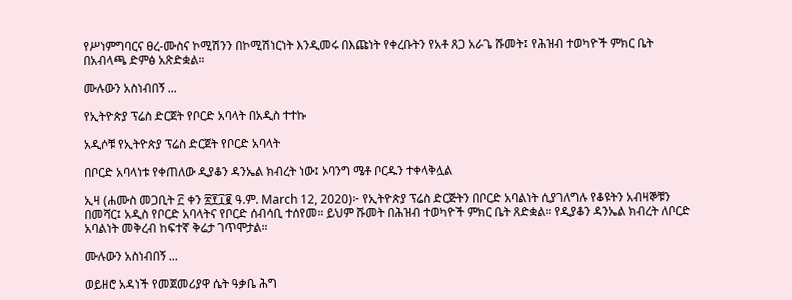የሥነምግባርና ፀረ-ሙስና ኮሚሽንን በኮሚሽነርነት እንዲመሩ በእጩነት የቀረቡትን የአቶ ጸጋ አራጌ ሹመት፤ የሕዝብ ተወካዮች ምክር ቤት በአብላጫ ድምፅ አጽድቋል።

ሙሉውን አስነብበኝ ...

የኢትዮጵያ ፕሬስ ድርጀት የቦርድ አባላት በአዲስ ተተኩ

አዲሶቹ የኢትዮጵያ ፕሬስ ድርጀት የቦርድ አባላት

በቦርድ አባላነቱ የቀጠለው ዲያቆን ዳንኤል ክብረት ነው፤ ኦባንግ ሜቶ ቦርዱን ተቀላቅሏል

ኢዛ (ሐሙስ መጋቢት ፫ ቀን ፳፻፲፪ ዓ.ም. March 12, 2020)፦ የኢትዮጵያ ፕሬስ ድርጅትን በቦርድ አባልነት ሲያገለግሉ የቆዩትን አብዛኞቹን በመሻር፤ አዲስ የቦርድ አባላትና የቦርድ ሰብሳቢ ተሰየመ። ይህም ሹመት በሕዝብ ተወካዮች ምክር ቤት ጸድቋል። የዲያቆን ዳንኤል ክብረት ለቦርድ አባልነት መቅረብ ከፍተኛ ቅሬታ ገጥሞታል።

ሙሉውን አስነብበኝ ...

ወይዘሮ አዳነች የመጀመሪያዋ ሴት ዓቃቤ ሕግ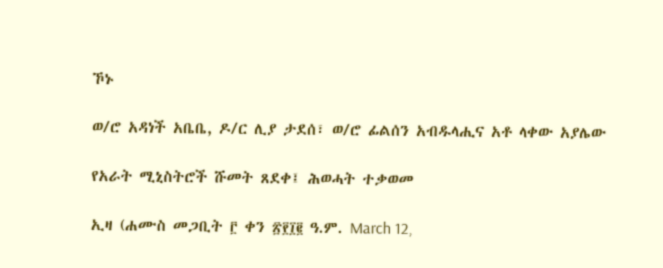ኾኑ

ወ/ሮ አዳነች አቤቤ, ዶ/ር ሊያ ታደሰ፣ ወ/ሮ ፊልሰን አብዱላሒና አቶ ላቀው አያሌው

የአራት ሚኒስትሮች ሹመት ጸደቀ፤ ሕወሓት ተቃወመ

ኢዛ (ሐሙስ መጋቢት ፫ ቀን ፳፻፲፪ ዓ.ም. March 12,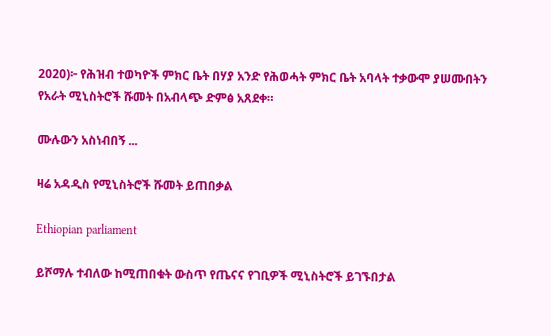2020)፦ የሕዝብ ተወካዮች ምክር ቤት በሃያ አንድ የሕወሓት ምክር ቤት አባላት ተቃውሞ ያሠሙበትን የአራት ሚኒስትሮች ሹመት በአብላጭ ድምፅ አጸደቀ።

ሙሉውን አስነብበኝ ...

ዛሬ አዳዲስ የሚኒስትሮች ሹመት ይጠበቃል

Ethiopian parliament

ይሾማሉ ተብለው ከሚጠበቁት ውስጥ የጤናና የገቢዎች ሚኒስትሮች ይገኙበታል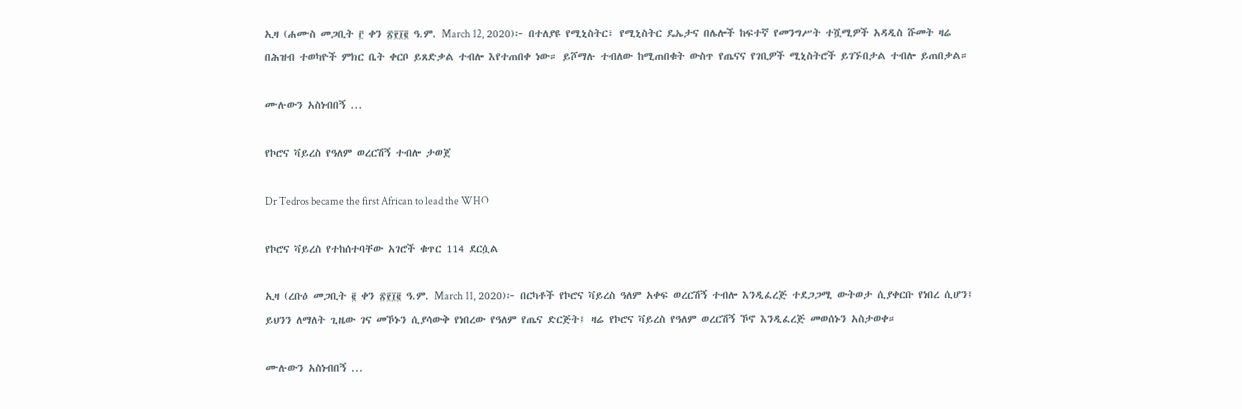ኢዛ (ሐሙስ መጋቢት ፫ ቀን ፳፻፲፪ ዓ.ም. March 12, 2020)፦ በተለያዩ የሚኒስትር፣ የሚኒስትር ዴኤታና በሌሎች ከፍተኛ የመንግሥት ተሿሚዎች አዳዲስ ሹመት ዛሬ በሕዝብ ተወካዮች ምክር ቤት ቀርቦ ይጸድቃል ተብሎ እየተጠበቀ ነው። ይሾማሉ ተብለው ከሚጠበቁት ውስጥ የጤናና የገቢዎች ሚኒስትሮች ይገኙበታል ተብሎ ይጠበቃል።

ሙሉውን አስነብበኝ ...

የኮሮና ቫይረስ የዓለም ወረርሽኝ ተብሎ ታወጀ

Dr Tedros became the first African to lead the WHO

የኮሮና ቫይረስ የተከሰተባቸው አገሮች ቁጥር 114 ደርሷል

ኢዛ (ረቡዕ መጋቢት ፪ ቀን ፳፻፲፪ ዓ.ም. March 11, 2020)፦ በርካቶች የኮሮና ቫይረስ ዓለም አቀፍ ወረርሽኝ ተብሎ እንዲፈረጅ ተደጋጋሚ ውትወታ ሲያቀርቡ የነበረ ሲሆን፤ ይህንን ለማለት ጊዜው ገና መኾኑን ሲያሳውቅ የነበረው የዓለም የጤና ድርጅት፤ ዛሬ የኮሮና ቫይረስ የዓለም ወረርሽኝ ኾኖ እንዲፈረጅ መወሰኑን አስታወቀ።

ሙሉውን አስነብበኝ ...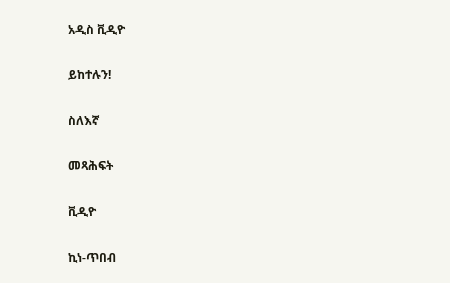አዲስ ቪዲዮ

ይከተሉን!

ስለእኛ

መጻሕፍት

ቪዲዮ

ኪነ-ጥበብ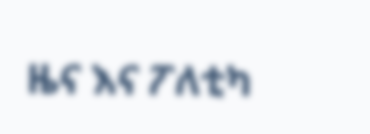ዜና እና ፖለቲካ